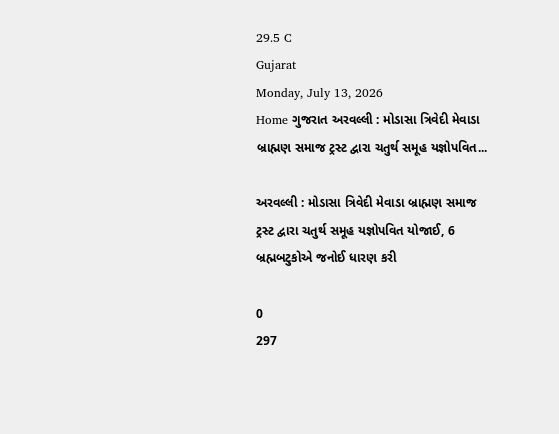29.5 C
Gujarat
Monday, July 13, 2026
Home ગુજરાત અરવલ્લી : મોડાસા ત્રિવેદી મેવાડા બ્રાહ્મણ સમાજ ટ્રસ્ટ દ્વારા ચતુર્થ સમૂહ યજ્ઞોપવિત...

અરવલ્લી : મોડાસા ત્રિવેદી મેવાડા બ્રાહ્મણ સમાજ ટ્રસ્ટ દ્વારા ચતુર્થ સમૂહ યજ્ઞોપવિત યોજાઈ, 6 બ્રહ્મબટુકોએ જનોઈ ધારણ કરી

0
297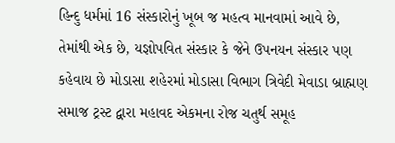હિન્દુ ધર્મમાં 16 સંસ્કારોનું ખૂબ જ મહત્વ માનવામાં આવે છે, તેમાંથી એક છે, યજ્ઞોપવિત સંસ્કાર કે જેને ઉપનયન સંસ્કાર પણ કહેવાય છે મોડાસા શહેરમાં મોડાસા વિભાગ ત્રિવેદી મેવાડા બ્રાહ્મણ સમાજ ટ્રસ્ટ દ્વારા મહાવદ એકમના રોજ ચતુર્થ સમૂહ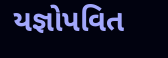યજ્ઞોપવિત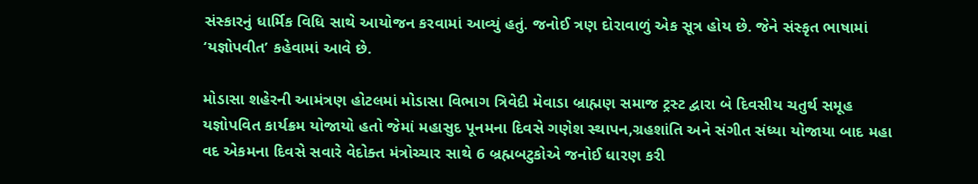સંસ્કારનું ધાર્મિક વિધિ સાથે આયોજન કરવામાં આવ્યું હતું. જનોઈ ત્રણ દોરાવાળું એક સૂત્ર હોય છે. જેને સંસ્કૃત ભાષામાં ‘યજ્ઞોપવીત’ કહેવામાં આવે છે.

મોડાસા શહેરની આમંત્રણ હોટલમાં મોડાસા વિભાગ ત્રિવેદી મેવાડા બ્રાહ્મણ સમાજ ટ્રસ્ટ દ્વારા બે દિવસીય ચતુર્થ સમૂહ યજ્ઞોપવિત કાર્યક્રમ યોજાયો હતો જેમાં મહાસુદ પૂનમના દિવસે ગણેશ સ્થાપન,ગ્રહશાંતિ અને સંગીત સંધ્યા યોજાયા બાદ મહા વદ એકમના દિવસે સવારે વેદોક્ત મંત્રોચ્ચાર સાથે 6 બ્રહ્મબટુકોએ જનોઈ ધારણ કરી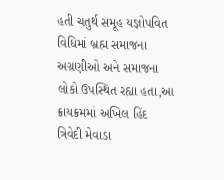હતી ચતુર્થ સમૂહ યજ્ઞોપવિત વિધિમાં બ્રહ્મ સમાજના અગ્રણીઓ અને સમાજના લોકો ઉપસ્થિત રહ્યા હતા,આ ક્રાયક્રમમાં અખિલ હિંદ ત્રિવેદી મેવાડા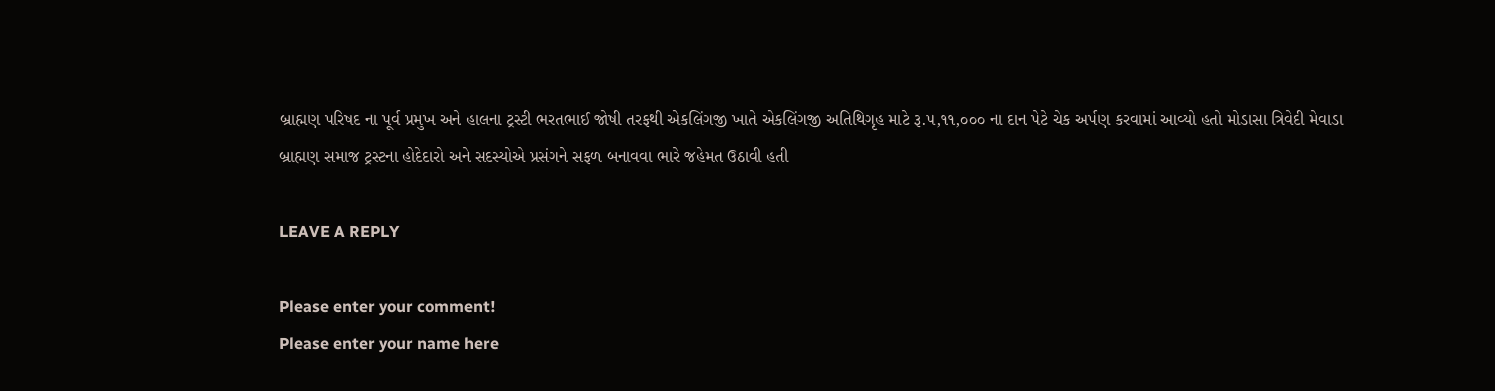બ્રાહ્મણ પરિષદ ના પૂર્વ પ્રમુખ અને હાલના ટ્રસ્ટી ભરતભાઈ જોષી તરફથી એકલિંગજી ખાતે એકલિંગજી અતિથિગૃહ માટે રૂ.૫,૧૧,૦૦૦ ના દાન પેટે ચેક અર્પણ કરવામાં આવ્યો હતો મોડાસા ત્રિવેદી મેવાડા બ્રાહ્મણ સમાજ ટ્રસ્ટના હોદેદારો અને સદસ્યોએ પ્રસંગને સફળ બનાવવા ભારે જહેમત ઉઠાવી હતી

LEAVE A REPLY

Please enter your comment!
Please enter your name here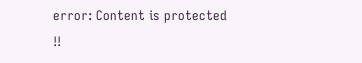error: Content is protected !!